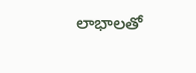లాభాలతో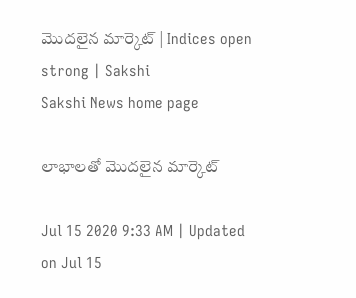మొదలైన మార్కెట్‌ | Indices open strong | Sakshi
Sakshi News home page

లాభాలతో మొదలైన మార్కెట్‌

Jul 15 2020 9:33 AM | Updated on Jul 15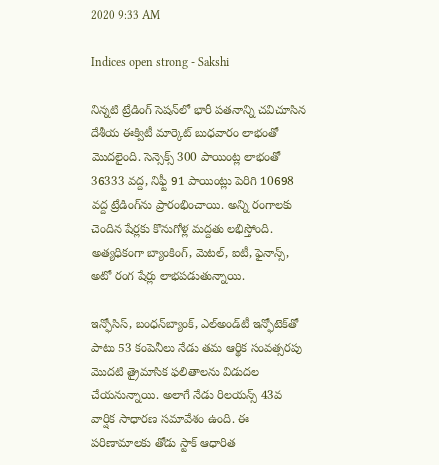2020 9:33 AM

Indices open strong - Sakshi

నిన్నటి ట్రేడింగ్‌ సెషన్‌లో భారీ పతనాన్ని చవిచూసిన దేశీయ ఈక్విటీ మార్కెట్‌ బుధవారం లాభంతో మొదలైంది. సెన్సెక్స్‌ 300 పాయింట్ల లాభంతో 36333 వద్ద, నిఫ్టీ 91 పాయింట్లు పెరిగి 10698 వద్ద ట్రేడింగ్‌ను ప్రారంభించాయి. అన్ని రంగాలకు చెందిన షేర్లకు కొనుగోళ్ల మద్దతు లభిస్తోంది. అత్యధికంగా బ్యాంకింగ్‌, మెటల్‌, ఐటీ, ఫైనాన్స్‌, అటో రంగ షేర్లు లాభపడుతున్నాయి.

ఇన్ఫోసిస్‌, బంధన్‌బ్యాంక్‌, ఎల్‌అండ్‌టీ ఇన్ఫోటెక్‌తో పాటు 53 కంపెనీలు నేడు తమ ఆర్థిక సంవత్సరపు మొదటి త్రైమాసిక ఫలితాలను విడుదల చేయనున్నాయి. అలాగే నేడు రిలయన్స్‌ 43వ వార్షిక సాధారణ సమావేశం ఉంది. ఈ పరిణామాలకు తోడు స్టాక్‌ ఆధారిత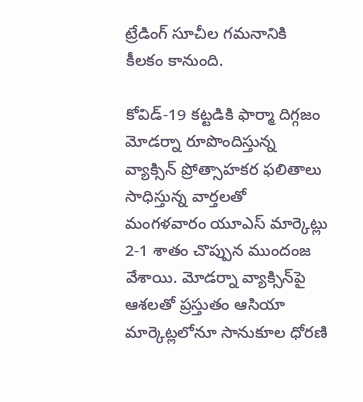ట్రేడింగ్‌ సూచీల గమనానికి కీలకం కానుంది.

కోవిడ్‌-19 కట్టడికి ఫార్మా దిగ్గజం మోడర్నా రూపొందిస్తున్న వ్యాక్సిన్‌ ప్రోత్సాహకర ఫలితాలు సాధిస్తున్న వార్తలతో మంగళవారం యూఎస్‌ మార్కెట్లు 2-1 శాతం చొప్పున ముందంజ వేశాయి. మోడర్నా వ్యాక్సిన్‌పై ఆశలతో ప్రస్తుతం ఆసియా మార్కెట్లలోనూ సానుకూల ధోరణి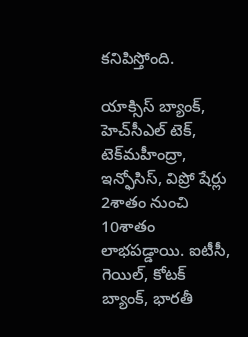కనిపిస్తోంది.

యాక్సిస్‌ బ్యాంక్‌, హెచ్‌సీఎల్‌ టెక్‌, టెక్‌మహీంద్రా, ఇన్ఫోసిస్‌, విప్రో షేర్లు 2శాతం నుంచి 10శాతం లాభపడ్డాయి. ఐటీసీ, గెయిల్‌, కోటక్‌ బ్యాంక్‌, భారతీ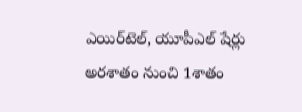ఎయిర్‌టెల్‌, యూపీఎల్‌ షేర్లు అరశాతం నుంచి 1శాతం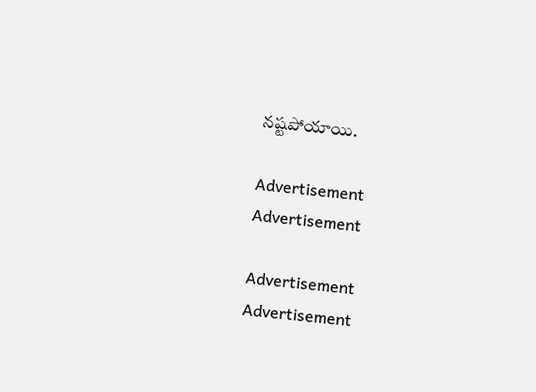నష్టపోయాయి.

Advertisement
Advertisement

Advertisement
Advertisement